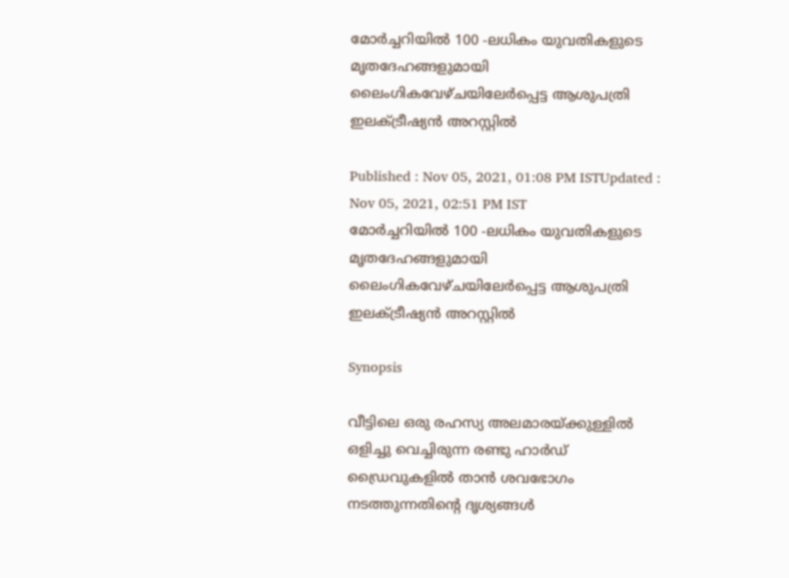മോർച്ചറിയിൽ 100 -ലധികം യുവതികളുടെ മൃതദേഹങ്ങളുമായി ലൈംഗികവേഴ്ചയിലേർപ്പെട്ട ആശുപത്രി ഇലക്ട്രീഷ്യൻ അറസ്റ്റിൽ

Published : Nov 05, 2021, 01:08 PM ISTUpdated : Nov 05, 2021, 02:51 PM IST
മോർച്ചറിയിൽ 100 -ലധികം യുവതികളുടെ മൃതദേഹങ്ങളുമായി ലൈംഗികവേഴ്ചയിലേർപ്പെട്ട ആശുപത്രി ഇലക്ട്രീഷ്യൻ അറസ്റ്റിൽ

Synopsis

വീട്ടിലെ ഒരു രഹസ്യ അലമാരയ്ക്കുള്ളിൽ ഒളിച്ചു വെച്ചിരുന്ന രണ്ടു ഹാർഡ് ഡ്രൈവുകളിൽ താൻ ശവഭോഗം നടത്തുന്നതിന്റെ ദൃശ്യങ്ങൾ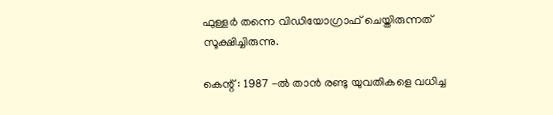ഫുള്ളർ തന്നെ വിഡിയോഗ്രാഫ് ചെയ്തിരുന്നത് സൂക്ഷിച്ചിരുന്നു.

കെന്റ് : 1987 -ൽ താൻ രണ്ടു യുവതികളെ വധിച്ച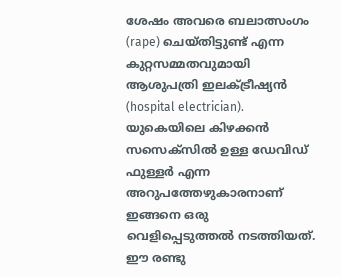ശേഷം അവരെ ബലാത്സംഗം (rape) ചെയ്തിട്ടുണ്ട് എന്ന കുറ്റസമ്മതവുമായി ആശുപത്രി ഇലക്ട്രീഷ്യൻ (hospital electrician). യുകെയിലെ കിഴക്കൻ സസെക്‌സിൽ ഉള്ള ഡേവിഡ് ഫുള്ളർ എന്ന അറുപത്തേഴുകാരനാണ് ഇങ്ങനെ ഒരു വെളിപ്പെടുത്തൽ നടത്തിയത്. ഈ രണ്ടു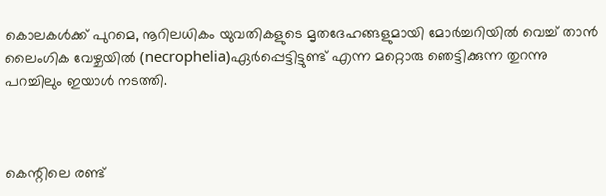കൊലകൾക്ക് പുറമെ, നൂറിലധികം യുവതികളുടെ മൃതദേഹങ്ങളുമായി മോർച്ചറിയിൽ വെച്ച് താൻ ലൈംഗിക വേഴ്ചയിൽ (necrophelia)ഏർപ്പെട്ടിട്ടുണ്ട് എന്ന മറ്റൊരു ഞെട്ടിക്കുന്ന തുറന്നു പറച്ചിലും ഇയാൾ നടത്തി.



കെന്റിലെ രണ്ട്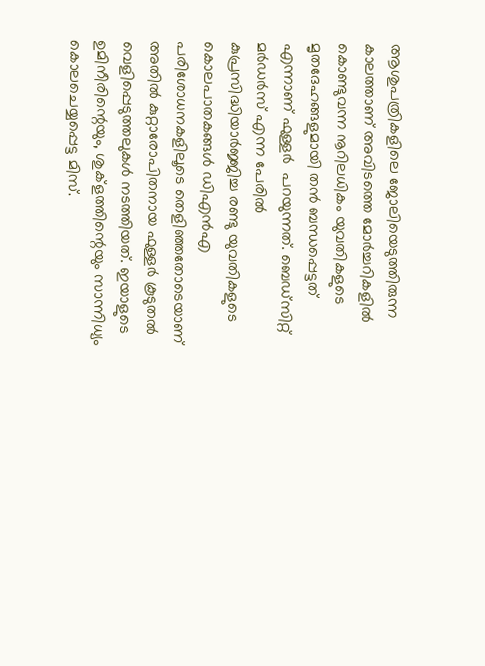ആശുപത്രികളിലെ ജോലിയെടുത്തിരുന്ന കാലത്താണ് അവിടത്തെ മോർച്ചറികളിൽ കൊണ്ടുവന്ന നൂറിലധികം യുവതികളുടെ മൃതദേഹങ്ങളുമായി തൻ ബന്ധപ്പെട്ടത് എന്നാണ് ഫുള്ളർ  പറയുന്നത്. ബെഡ്സിറ്റ് മർഡർസ് എന്ന പേരിൽ കുപ്രസിദ്ധിയാർജ്ജിച്ച രണ്ടു യുവതികളുടെ കൊലപാതകങ്ങൾ ഡിഎൻഎ പരിശോധനകളിലൂടെ തെളിഞ്ഞതോടെയാണ് അതിൽ കുറ്റാരോപിതനായ ഫുള്ളർ കൂടുതൽ വെളിപ്പെടുത്തലുകൾ നടത്തിയത്. ഇയാളുടെ ഉമിനീരിന്റെയും, ശുക്ളത്തിന്റെയും സാന്നിധ്യം കൊലചെയ്യപ്പെട്ട മിസ്.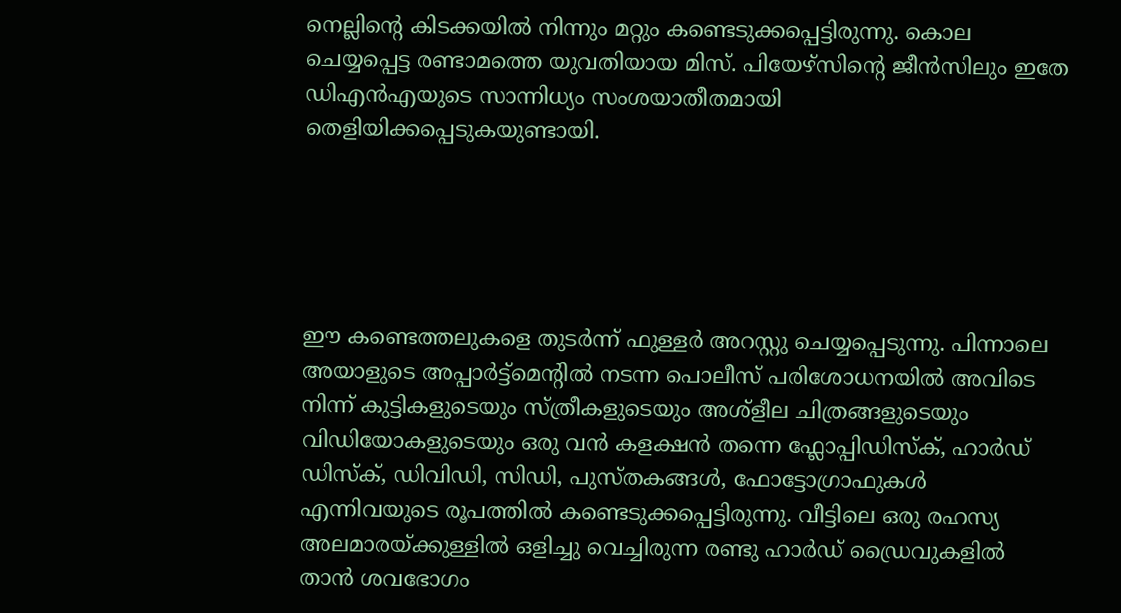നെല്ലിന്റെ കിടക്കയിൽ നിന്നും മറ്റും കണ്ടെടുക്കപ്പെട്ടിരുന്നു. കൊല ചെയ്യപ്പെട്ട രണ്ടാമത്തെ യുവതിയായ മിസ്. പിയേഴ്സിന്റെ ജീൻസിലും ഇതേ ഡിഎൻഎയുടെ സാന്നിധ്യം സംശയാതീതമായി തെളിയിക്കപ്പെടുകയുണ്ടായി.





ഈ കണ്ടെത്തലുകളെ തുടർന്ന് ഫുള്ളർ അറസ്റ്റു ചെയ്യപ്പെടുന്നു. പിന്നാലെ അയാളുടെ അപ്പാർട്ട്മെന്റിൽ നടന്ന പൊലീസ് പരിശോധനയിൽ അവിടെ നിന്ന് കുട്ടികളുടെയും സ്ത്രീകളുടെയും അശ്‌ളീല ചിത്രങ്ങളുടെയും വിഡിയോകളുടെയും ഒരു വൻ കളക്ഷൻ തന്നെ ഫ്ലോപ്പിഡിസ്‌ക്, ഹാർഡ് ഡിസ്ക്, ഡിവിഡി, സിഡി, പുസ്തകങ്ങൾ, ഫോട്ടോഗ്രാഫുകൾ എന്നിവയുടെ രൂപത്തിൽ കണ്ടെടുക്കപ്പെട്ടിരുന്നു. വീട്ടിലെ ഒരു രഹസ്യ അലമാരയ്ക്കുള്ളിൽ ഒളിച്ചു വെച്ചിരുന്ന രണ്ടു ഹാർഡ് ഡ്രൈവുകളിൽ താൻ ശവഭോഗം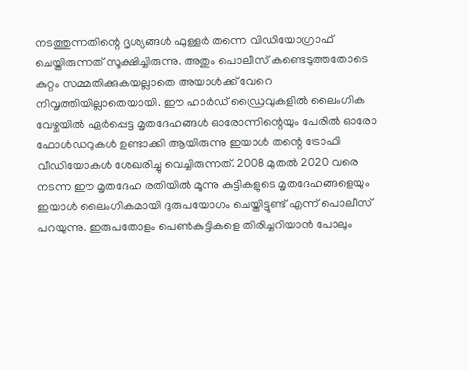നടത്തുന്നതിന്റെ ദൃശ്യങ്ങൾ ഫുള്ളർ തന്നെ വിഡിയോഗ്രാഫ് ചെയ്തിരുന്നത് സൂക്ഷിച്ചിരുന്നു. അതും പൊലീസ് കണ്ടെടുത്തതോടെ കുറ്റം സമ്മതിക്കുകയല്ലാതെ അയാൾക്ക് വേറെ നിവൃത്തിയില്ലാതെയായി. ഈ ഹാർഡ് ഡ്രൈവുകളിൽ ലൈംഗിക വേഴ്ചയിൽ ഏർപ്പെട്ട മൃതദേഹങ്ങൾ ഓരോന്നിന്റെയും പേരിൽ ഓരോ ഫോൾഡറുകൾ ഉണ്ടാക്കി ആയിരുന്നു ഇയാൾ തന്റെ ട്രോഫി വീഡിയോകൾ ശേഖരിച്ചു വെച്ചിരുന്നത്. 2008 മുതൽ 2020 വരെ നടന്ന ഈ മൃതദേഹ രതിയിൽ മൂന്നു കുട്ടികളുടെ മൃതദേഹങ്ങളെയും ഇയാൾ ലൈംഗികമായി ദുരുപയോഗം ചെയ്തിട്ടുണ്ട് എന്ന് പൊലീസ് പറയുന്നു. ഇരുപതോളം പെൺകുട്ടികളെ തിരിച്ചറിയാൻ പോലും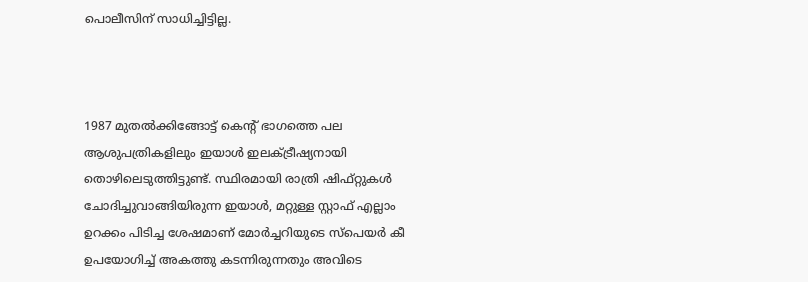പൊലീസിന് സാധിച്ചിട്ടില്ല.



1987 മുതൽക്കിങ്ങോട്ട് കെന്റ് ഭാഗത്തെ പല ആശുപത്രികളിലും ഇയാൾ ഇലക്ട്രീഷ്യനായി തൊഴിലെടുത്തിട്ടുണ്ട്. സ്ഥിരമായി രാത്രി ഷിഫ്റ്റുകൾ ചോദിച്ചുവാങ്ങിയിരുന്ന ഇയാൾ, മറ്റുള്ള സ്റ്റാഫ് എല്ലാം ഉറക്കം പിടിച്ച ശേഷമാണ് മോർച്ചറിയുടെ സ്പെയർ കീ ഉപയോഗിച്ച് അകത്തു കടന്നിരുന്നതും അവിടെ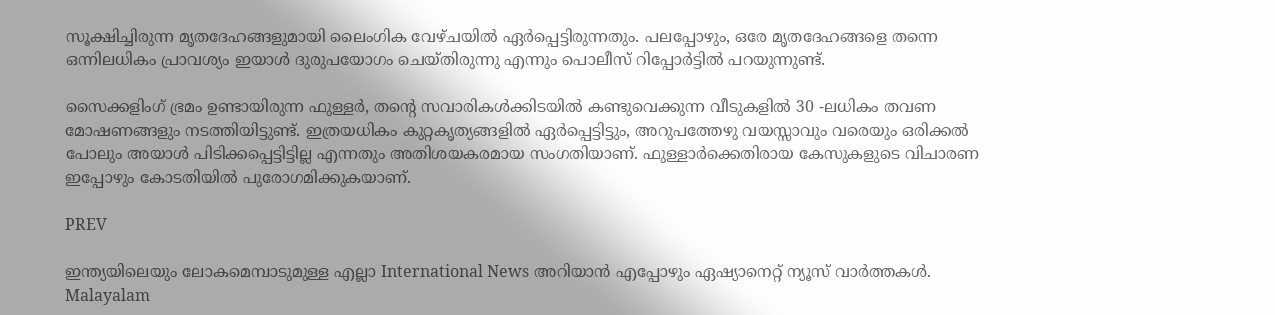സൂക്ഷിച്ചിരുന്ന മൃതദേഹങ്ങളുമായി ലൈംഗിക വേഴ്ചയിൽ ഏർപ്പെട്ടിരുന്നതും. പലപ്പോഴും, ഒരേ മൃതദേഹങ്ങളെ തന്നെ ഒന്നിലധികം പ്രാവശ്യം ഇയാൾ ദുരുപയോഗം ചെയ്തിരുന്നു എന്നും പൊലീസ് റിപ്പോർട്ടിൽ പറയുന്നുണ്ട്.

സൈക്കളിംഗ് ഭ്രമം ഉണ്ടായിരുന്ന ഫുള്ളർ, തന്റെ സവാരികൾക്കിടയിൽ കണ്ടുവെക്കുന്ന വീടുകളിൽ 30 -ലധികം തവണ മോഷണങ്ങളും നടത്തിയിട്ടുണ്ട്. ഇത്രയധികം കുറ്റകൃത്യങ്ങളിൽ ഏർപ്പെട്ടിട്ടും, അറുപത്തേഴു വയസ്സാവും വരെയും ഒരിക്കൽ പോലും അയാൾ പിടിക്കപ്പെട്ടിട്ടില്ല എന്നതും അതിശയകരമായ സംഗതിയാണ്. ഫുള്ളാർക്കെതിരായ കേസുകളുടെ വിചാരണ ഇപ്പോഴും കോടതിയിൽ പുരോഗമിക്കുകയാണ്.

PREV

ഇന്ത്യയിലെയും ലോകമെമ്പാടുമുള്ള എല്ലാ International News അറിയാൻ എപ്പോഴും ഏഷ്യാനെറ്റ് ന്യൂസ് വാർത്തകൾ. Malayalam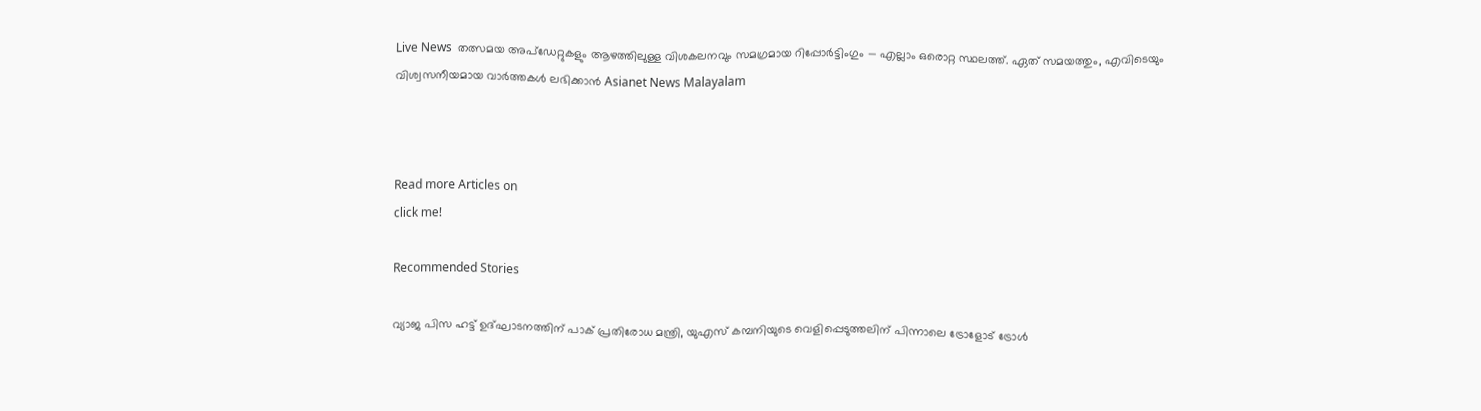Live News  തത്സമയ അപ്‌ഡേറ്റുകളും ആഴത്തിലുള്ള വിശകലനവും സമഗ്രമായ റിപ്പോർട്ടിംഗും — എല്ലാം ഒരൊറ്റ സ്ഥലത്ത്. ഏത് സമയത്തും, എവിടെയും വിശ്വസനീയമായ വാർത്തകൾ ലഭിക്കാൻ Asianet News Malayalam



Read more Articles on
click me!

Recommended Stories

വ്യാജ പിസ ഹട്ട് ഉദ്ഘാടനത്തിന് പാക് പ്രതിരോധ മന്ത്രി, യുഎസ് കമ്പനിയുടെ വെളിപ്പെടുത്തലിന് പിന്നാലെ ട്രോളോട് ട്രോൾ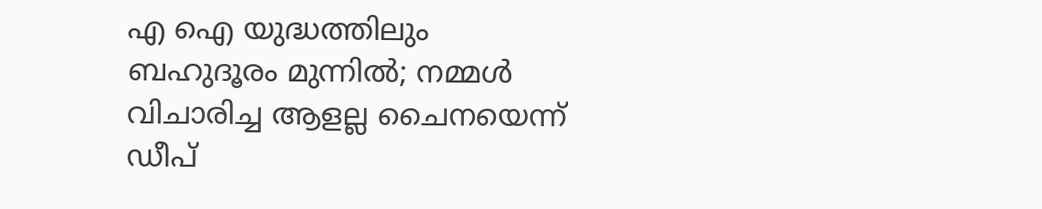എ ഐ യുദ്ധത്തിലും ബഹുദൂരം മുന്നിൽ; നമ്മൾ വിചാരിച്ച ആളല്ല ചൈനയെന്ന് ഡീപ്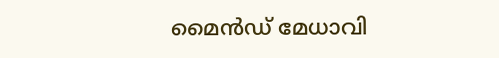മൈൻഡ് മേധാവി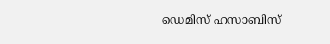ഡെമിസ് ഹസാബിസ്